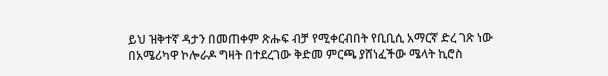ይህ ዝቅተኛ ዳታን በመጠቀም ጽሑፍ ብቻ የሚቀርብበት የቢቢሲ አማርኛ ድረ ገጽ ነው
በአሜሪካዋ ኮሎራዶ ግዛት በተደረገው ቅድመ ምርጫ ያሸነፈችው ሜላት ኪሮስ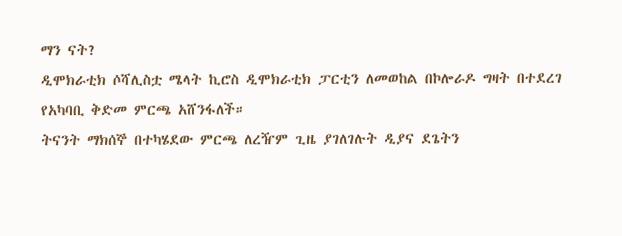ማን ናት?
ዲሞክራቲክ ሶሻሊስቷ ሜላት ኪሮስ ዲሞክራቲክ ፓርቲን ለመወከል በኮሎራዶ ግዛት በተደረገ የአካባቢ ቅድመ ምርጫ አሸንፋለች።
ትናንት ማክሰኞ በተካሄደው ምርጫ ለረዥም ጊዜ ያገለገሉት ዲያና ደጌትን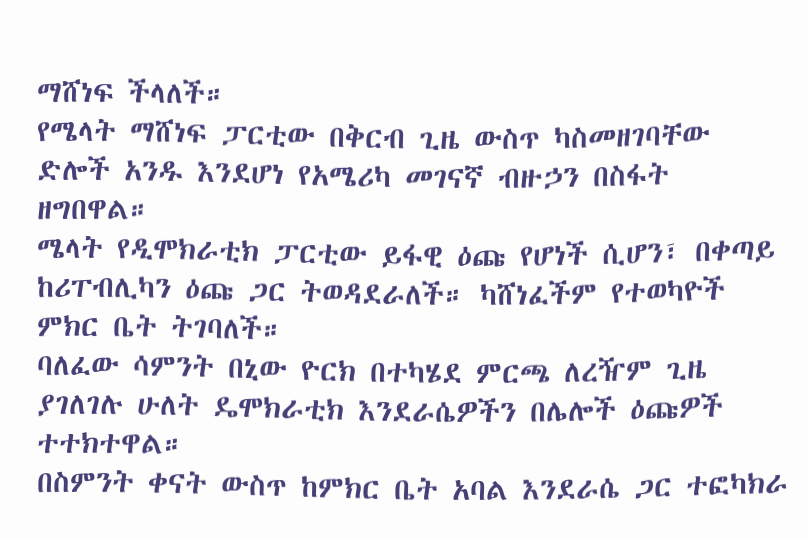ማሸነፍ ችላለች።
የሜላት ማሸነፍ ፓርቲው በቅርብ ጊዜ ውስጥ ካስመዘገባቸው ድሎች አንዱ እንደሆነ የአሜሪካ መገናኛ ብዙኃን በስፋት ዘግበዋል።
ሜላት የዲሞክራቲክ ፓርቲው ይፋዊ ዕጩ የሆነች ሲሆን፣ በቀጣይ ከሪፐብሊካን ዕጩ ጋር ትወዳደራለች። ካሸነፈችም የተወካዮች ምክር ቤት ትገባለች።
ባለፈው ሳምንት በኒው ዮርክ በተካሄደ ምርጫ ለረዥም ጊዜ ያገለገሉ ሁለት ዴሞክራቲክ እንደራሴዎችን በሌሎች ዕጩዎች ተተክተዋል።
በስምንት ቀናት ውስጥ ከምክር ቤት አባል እንደራሴ ጋር ተፎካክራ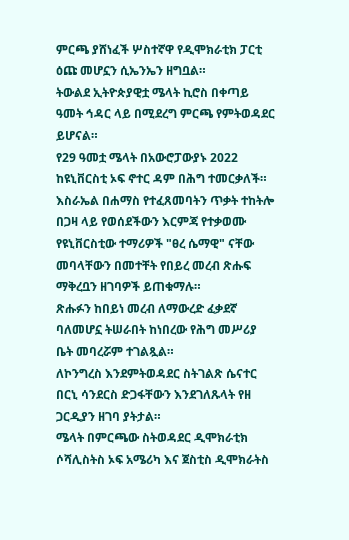ምርጫ ያሸነፈች ሦስተኛዋ የዲሞክራቲክ ፓርቲ ዕጩ መሆኗን ሲኤንኤን ዘግቧል።
ትውልደ ኢትዮጵያዊቷ ሜላት ኪሮስ በቀጣይ ዓመት ኅዳር ላይ በሚደረግ ምርጫ የምትወዳደር ይሆናል።
የ29 ዓመቷ ሜላት በአውሮፓውያኑ 2022 ከዩኒቨርስቲ ኦፍ ኖተር ዳም በሕግ ተመርቃለች።
እስራኤል በሐማስ የተፈጸመባትን ጥቃት ተከትሎ በጋዛ ላይ የወሰደችውን እርምጃ የተቃወሙ የዩኒቨርስቲው ተማሪዎች "ፀረ ሴማዊ" ናቸው መባላቸውን በመተቸት የበይረ መረብ ጽሑፍ ማቅረቧን ዘገባዎች ይጠቁማሉ።
ጽሑፉን ከበይነ መረብ ለማውረድ ፈቃደኛ ባለመሆኗ ትሠራበት ከነበረው የሕግ መሥሪያ ቤት መባረሯም ተገልጿል።
ለኮንግረስ እንደምትወዳደር ስትገልጽ ሴናተር በርኒ ሳንደርስ ድጋፋቸውን እንደገለጹላት የዘ ጋርዲያን ዘገባ ያትታል።
ሜላት በምርጫው ስትወዳደር ዲሞክራቲክ ሶሻሊስትስ ኦፍ አሜሪካ እና ጀስቲስ ዲሞክራትስ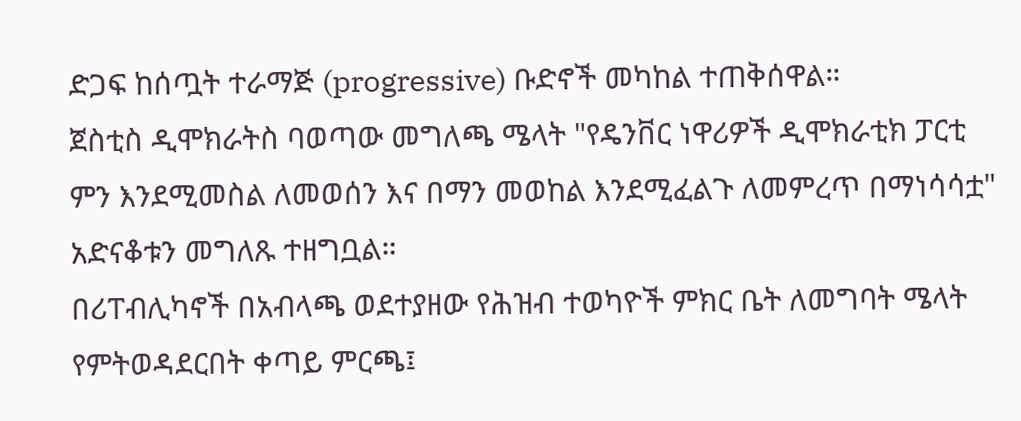ድጋፍ ከሰጧት ተራማጅ (progressive) ቡድኖች መካከል ተጠቅሰዋል።
ጀስቲስ ዲሞክራትስ ባወጣው መግለጫ ሜላት "የዴንቨር ነዋሪዎች ዲሞክራቲክ ፓርቲ ምን እንደሚመስል ለመወሰን እና በማን መወከል እንደሚፈልጉ ለመምረጥ በማነሳሳቷ" አድናቆቱን መግለጹ ተዘግቧል።
በሪፐብሊካኖች በአብላጫ ወደተያዘው የሕዝብ ተወካዮች ምክር ቤት ለመግባት ሜላት የምትወዳደርበት ቀጣይ ምርጫ፤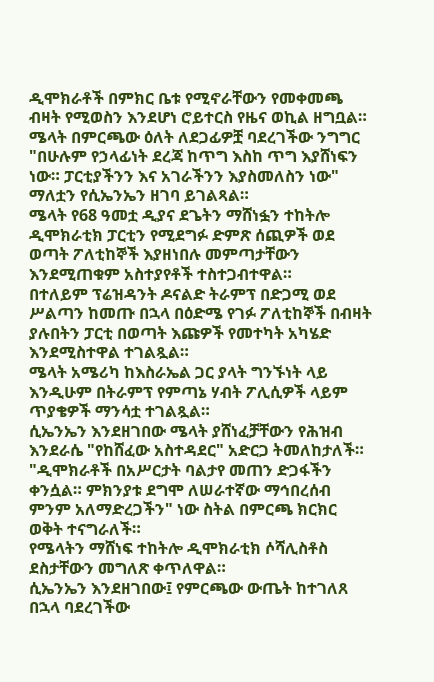ዲሞክራቶች በምክር ቤቱ የሚኖራቸውን የመቀመጫ ብዛት የሚወስን እንደሆነ ሮይተርስ የዜና ወኪል ዘግቧል።
ሜላት በምርጫው ዕለት ለደጋፊዎቿ ባደረገችው ንግግር "በሁሉም የኃላፊነት ደረጃ ከጥግ እስከ ጥግ እያሸነፍን ነው። ፓርቲያችንን እና አገራችንን እያስመለስን ነው" ማለቷን የሲኤንኤን ዘገባ ይገልጻል።
ሜላት የ68 ዓመቷ ዲያና ደጌትን ማሸነፏን ተከትሎ ዲሞክራቲክ ፓርቲን የሚደግፉ ድምጽ ሰጪዎች ወደ ወጣት ፖለቲከኞች እያዘነበሉ መምጣታቸውን እንደሚጠቁም አስተያየቶች ተስተጋብተዋል።
በተለይም ፕሬዝዳንት ዶናልድ ትራምፕ በድጋሚ ወደ ሥልጣን ከመጡ በኋላ በዕድሜ የገፉ ፖለቲከኞች በብዛት ያሉበትን ፓርቲ በወጣት እጩዎች የመተካት አካሄድ እንደሚስተዋል ተገልጿል።
ሜላት አሜሪካ ከእስራኤል ጋር ያላት ግንኙነት ላይ እንዲሁም በትራምፕ የምጣኔ ሃብት ፖሊሲዎች ላይም ጥያቄዎች ማንሳቷ ተገልጿል።
ሲኤንኤን እንደዘገበው ሜላት ያሸነፈቻቸውን የሕዝብ እንደራሴ "የከሸፈው አስተዳደር" አድርጋ ትመለከታለች።
"ዲሞክራቶች በአሥርታት ባልታየ መጠን ድጋፋችን ቀንሷል። ምክንያቱ ደግሞ ለሠራተኛው ማኅበረሰብ ምንም አለማድረጋችን" ነው ስትል በምርጫ ክርክር ወቅት ተናግራለች።
የሜላትን ማሸነፍ ተከትሎ ዲሞክራቲክ ሶሻሊስቶስ ደስታቸውን መግለጽ ቀጥለዋል።
ሲኤንኤን እንደዘገበው፤ የምርጫው ውጤት ከተገለጸ በኋላ ባደረገችው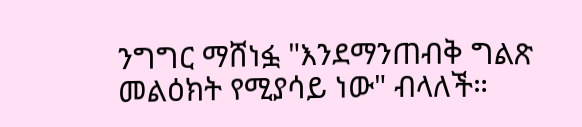ንግግር ማሸነፏ "እንደማንጠብቅ ግልጽ መልዕክት የሚያሳይ ነው" ብላለች።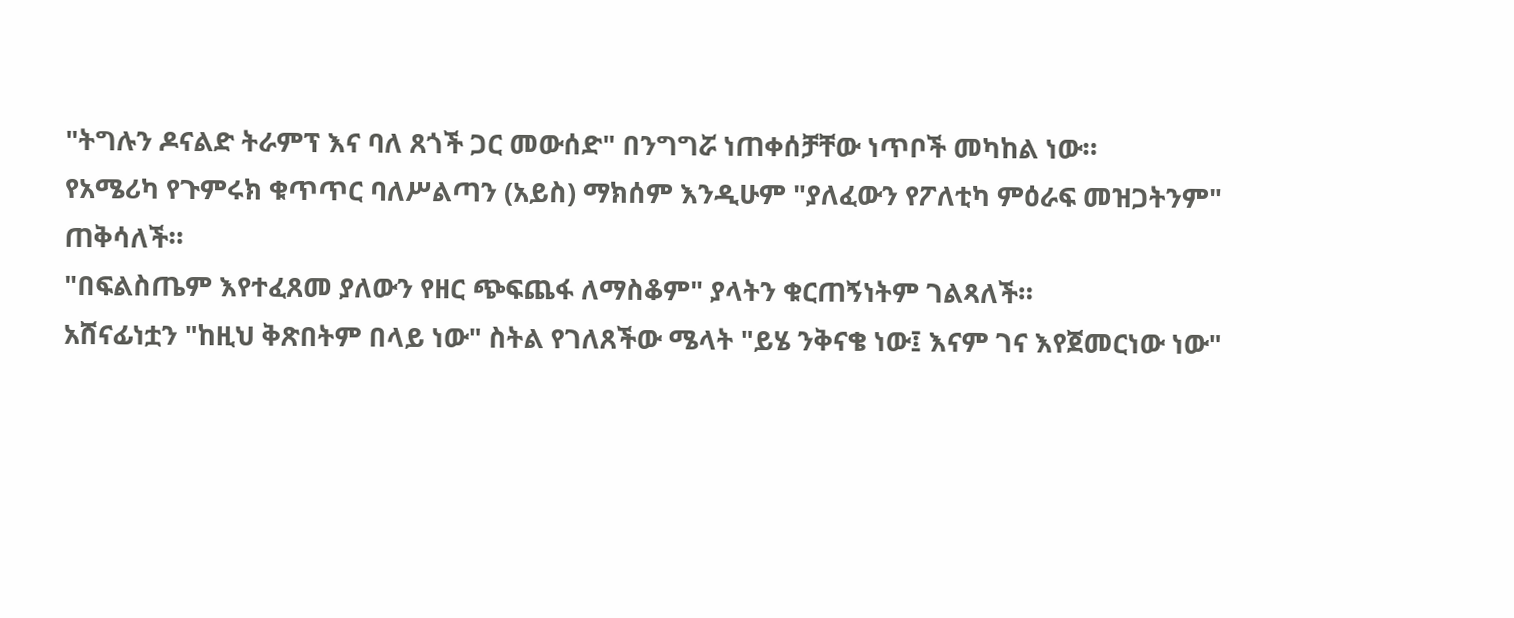"ትግሉን ዶናልድ ትራምፕ እና ባለ ጸጎች ጋር መውሰድ" በንግግሯ ነጠቀሰቻቸው ነጥቦች መካከል ነው።
የአሜሪካ የጉምሩክ ቁጥጥር ባለሥልጣን (አይስ) ማክሰም እንዲሁም "ያለፈውን የፖለቲካ ምዕራፍ መዝጋትንም" ጠቅሳለች።
"በፍልስጤም እየተፈጸመ ያለውን የዘር ጭፍጨፋ ለማስቆም" ያላትን ቁርጠኝነትም ገልጻለች።
አሸናፊነቷን "ከዚህ ቅጽበትም በላይ ነው" ስትል የገለጸችው ሜላት "ይሄ ንቅናቄ ነው፤ እናም ገና እየጀመርነው ነው"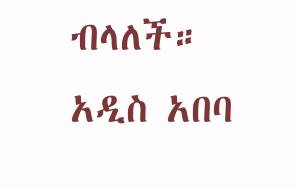ብላለች።
አዲስ አበባ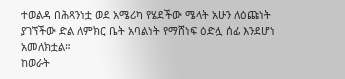ተወልዳ በሕጻንነቷ ወደ አሜሪካ የሄደችው ሜላት አሁን ለዕጩነት ያገኘችው ድል ለምክር ቤት አባልነት የማሸነፍ ዕድሏ ሰፊ እንደሆነ አመለክቷል።
ከወራት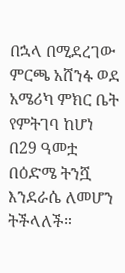በኋላ በሚደረገው ምርጫ አሸንፋ ወደ አሜሪካ ምክር ቤት የምትገባ ከሆነ በ29 ዓመቷ በዕድሜ ትንሿ እንደራሴ ለመሆን ትችላለች።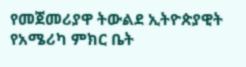የመጀመሪያዋ ትውልደ ኢትዮጵያዊት የአሜሪካ ምክር ቤት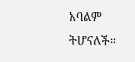አባልም ትሆናለች።